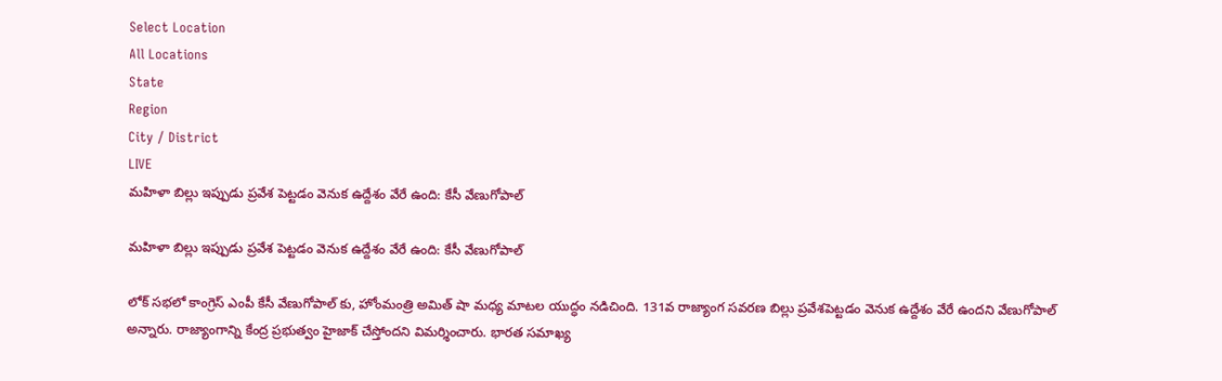Select Location
All Locations
State
Region
City / District
LIVE
మహిళా బిల్లు ఇప్పుడు ప్రవేశ పెట్టడం వెనుక ఉద్దేశం వేరే ఉంది: కేసీ వేణుగోపాల్

మహిళా బిల్లు ఇప్పుడు ప్రవేశ పెట్టడం వెనుక ఉద్దేశం వేరే ఉంది: కేసీ వేణుగోపాల్

లోక్ సభలో కాంగ్రెస్ ఎంపీ కేసీ వేణుగోపాల్ కు, హోంమంత్రి అమిత్ షా మధ్య మాటల యుద్ధం నడిచింది. 131వ రాజ్యాంగ సవరణ బిల్లు ప్రవేశపెట్టడం వెనుక ఉద్దేశం వేరే ఉందని వేణుగోపాల్ అన్నారు. రాజ్యాంగాన్ని కేంద్ర ప్రభుత్వం హైజాక్‌ చేస్తోందని విమర్శించారు. భారత సమాఖ్య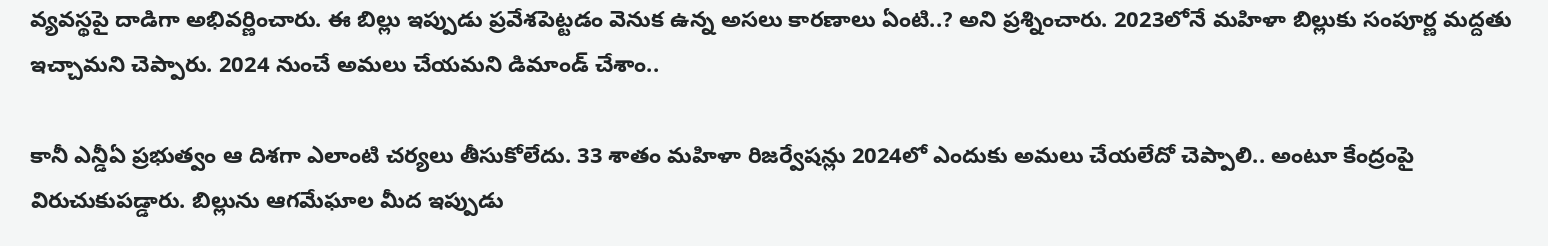వ్యవస్థపై దాడిగా అభివర్ణించారు. ఈ బిల్లు ఇప్పుడు ప్రవేశపెట్టడం వెనుక ఉన్న అసలు కారణాలు ఏంటి..? అని ప్రశ్నించారు. 2023లోనే మహిళా బిల్లుకు సంపూర్ణ మద్దతు ఇచ్చామని చెప్పారు. 2024 నుంచే అమలు చేయమని డిమాండ్ చేశాం..

కానీ ఎన్డీఏ ప్రభుత్వం ఆ దిశగా ఎలాంటి చర్యలు తీసుకోలేదు. 33 శాతం మహిళా రిజర్వేషన్లు 2024లో ఎందుకు అమలు చేయలేదో చెప్పాలి.. అంటూ కేంద్రంపై విరుచుకుపడ్డారు. బిల్లును ఆగమేఘాల మీద ఇప్పుడు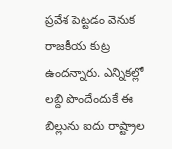ప్రవేశ పెట్టడం వెనుక రాజకీయ కుట్ర ఉందన్నారు. ఎన్నికల్లో లబ్ది పొందేందుకే ఈ బిల్లును ఐదు రాష్ట్రాల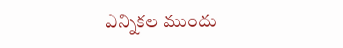ఎన్నికల ముందు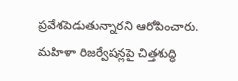ప్రవేశపెడుతున్నారని ఆరోపించారు. మహిళా రిజర్వేషన్లపై చిత్తశుద్ధి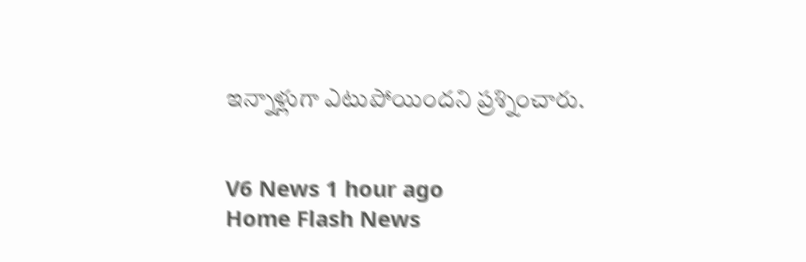ఇన్నాళ్లుగా ఎటుపోయిందని ప్రశ్నించారు.


V6 News 1 hour ago
Home Flash News